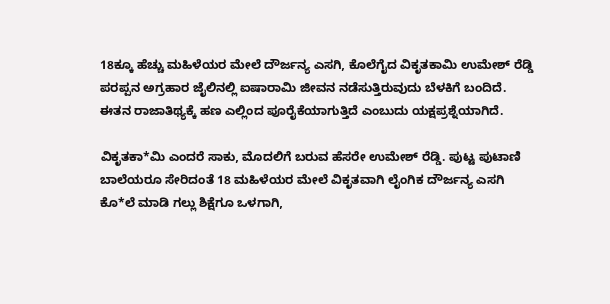18ಕ್ಕೂ ಹೆಚ್ಚು ಮಹಿಳೆಯರ ಮೇಲೆ ದೌರ್ಜನ್ಯ ಎಸಗಿ, ಕೊಲೆಗೈದ ವಿಕೃತಕಾಮಿ ಉಮೇಶ್ ರೆಡ್ಡಿ ಪರಪ್ಪನ ಅಗ್ರಹಾರ ಜೈಲಿನಲ್ಲಿ ಐಷಾರಾಮಿ ಜೀವನ ನಡೆಸುತ್ತಿರುವುದು ಬೆಳಕಿಗೆ ಬಂದಿದೆ. ಈತನ ರಾಜಾತಿಥ್ಯಕ್ಕೆ ಹಣ ಎಲ್ಲಿಂದ ಪೂರೈಕೆಯಾಗುತ್ತಿದೆ ಎಂಬುದು ಯಕ್ಷಪ್ರಶ್ನೆಯಾಗಿದೆ.

ವಿಕೃತಕಾ*ಮಿ ಎಂದರೆ ಸಾಕು, ಮೊದಲಿಗೆ ಬರುವ ಹೆಸರೇ ಉಮೇಶ್ ರೆಡ್ಡಿ. ಪುಟ್ಟ ಪುಟಾಣಿ ಬಾಲೆಯರೂ ಸೇರಿದಂತೆ 18 ಮಹಿಳೆಯರ ಮೇಲೆ ವಿಕೃತವಾಗಿ ಲೈಂಗಿಕ ದೌರ್ಜನ್ಯ ಎಸಗಿ ಕೊ*ಲೆ ಮಾಡಿ ಗಲ್ಲು ಶಿಕ್ಷೆಗೂ ಒಳಗಾಗಿ,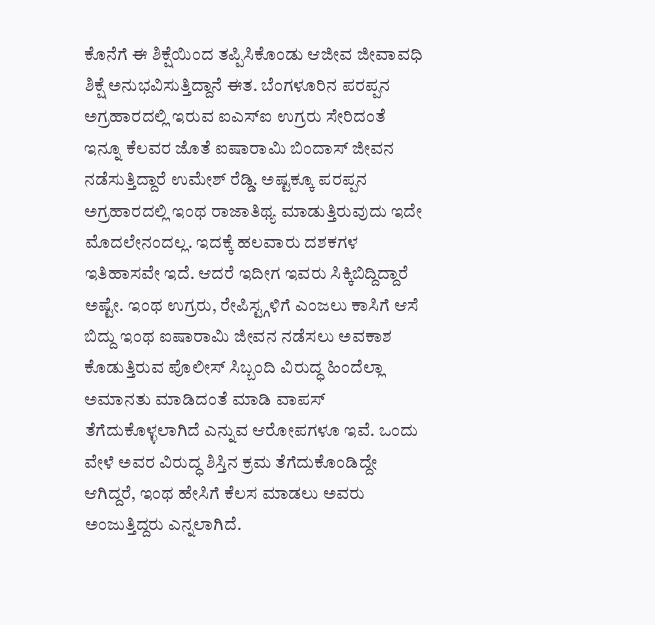ಕೊನೆಗೆ ಈ ಶಿಕ್ಷೆಯಿಂದ ತಪ್ಪಿಸಿಕೊಂಡು ಆಜೀವ ಜೀವಾವಧಿ ಶಿಕ್ಷೆ ಅನುಭವಿಸುತ್ತಿದ್ದಾನೆ ಈತ. ಬೆಂಗಳೂರಿನ ಪರಪ್ಪನ ಅಗ್ರಹಾರದಲ್ಲಿ ಇರುವ ಐಎಸ್ಐ ಉಗ್ರರು ಸೇರಿದಂತೆ ಇನ್ನೂ ಕೆಲವರ ಜೊತೆ ಐಷಾರಾಮಿ ಬಿಂದಾಸ್ ಜೀವನ ನಡೆಸುತ್ತಿದ್ದಾರೆ ಉಮೇಶ್ ರೆಡ್ಡಿ. ಅಷ್ಟಕ್ಕೂ ಪರಪ್ಪನ ಅಗ್ರಹಾರದಲ್ಲಿ ಇಂಥ ರಾಜಾತಿಥ್ಯ ಮಾಡುತ್ತಿರುವುದು ಇದೇ ಮೊದಲೇನಂದಲ್ಲ. ಇದಕ್ಕೆ ಹಲವಾರು ದಶಕಗಳ ಇತಿಹಾಸವೇ ಇದೆ. ಆದರೆ ಇದೀಗ ಇವರು ಸಿಕ್ಕಿಬಿದ್ದಿದ್ದಾರೆ ಅಷ್ಟೇ. ಇಂಥ ಉಗ್ರರು, ರೇಪಿಸ್ಟ್ಗಳಿಗೆ ಎಂಜಲು ಕಾಸಿಗೆ ಆಸೆ ಬಿದ್ದು ಇಂಥ ಐಷಾರಾಮಿ ಜೀವನ ನಡೆಸಲು ಅವಕಾಶ ಕೊಡುತ್ತಿರುವ ಪೊಲೀಸ್ ಸಿಬ್ಬಂದಿ ವಿರುದ್ಧ ಹಿಂದೆಲ್ಲಾ ಅಮಾನತು ಮಾಡಿದಂತೆ ಮಾಡಿ ವಾಪಸ್ ತೆಗೆದುಕೊಳ್ಳಲಾಗಿದೆ ಎನ್ನುವ ಆರೋಪಗಳೂ ಇವೆ. ಒಂದು ವೇಳೆ ಅವರ ವಿರುದ್ಧ ಶಿಸ್ತಿನ ಕ್ರಮ ತೆಗೆದುಕೊಂಡಿದ್ದೇ ಆಗಿದ್ದರೆ, ಇಂಥ ಹೇಸಿಗೆ ಕೆಲಸ ಮಾಡಲು ಅವರು ಅಂಜುತ್ತಿದ್ದರು ಎನ್ನಲಾಗಿದೆ.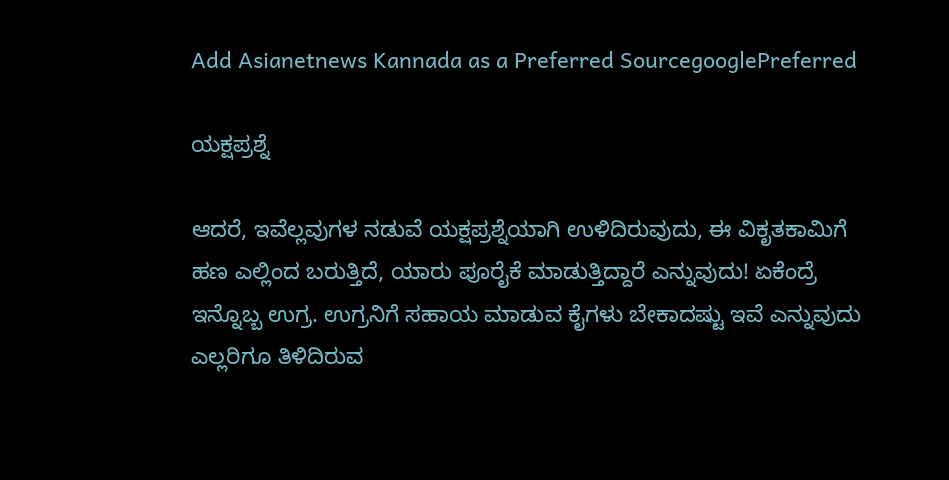Add Asianetnews Kannada as a Preferred SourcegooglePreferred

ಯಕ್ಷಪ್ರಶ್ನೆ

ಆದರೆ, ಇವೆಲ್ಲವುಗಳ ನಡುವೆ ಯಕ್ಷಪ್ರಶ್ನೆಯಾಗಿ ಉಳಿದಿರುವುದು, ಈ ವಿಕೃತಕಾಮಿಗೆ ಹಣ ಎಲ್ಲಿಂದ ಬರುತ್ತಿದೆ, ಯಾರು ಪೂರೈಕೆ ಮಾಡುತ್ತಿದ್ದಾರೆ ಎನ್ನುವುದು! ಏಕೆಂದ್ರೆ ಇನ್ನೊಬ್ಬ ಉಗ್ರ. ಉಗ್ರನಿಗೆ ಸಹಾಯ ಮಾಡುವ ಕೈಗಳು ಬೇಕಾದಷ್ಟು ಇವೆ ಎನ್ನುವುದು ಎಲ್ಲರಿಗೂ ತಿಳಿದಿರುವ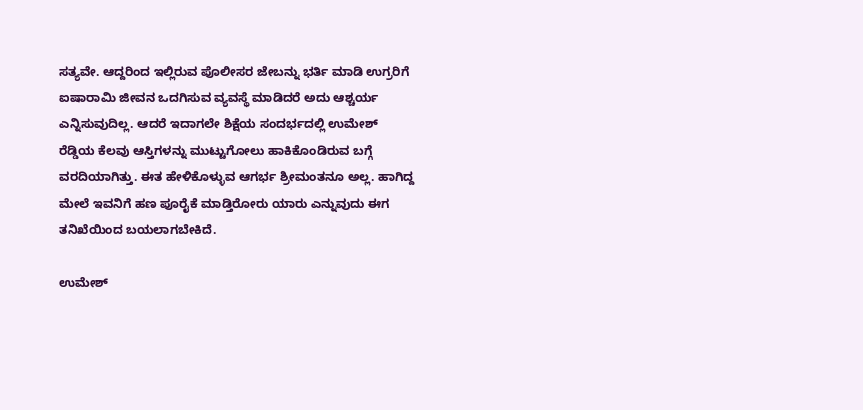ಸತ್ಯವೇ. ಆದ್ದರಿಂದ ಇಲ್ಲಿರುವ ಪೊಲೀಸರ ಜೇಬನ್ನು ಭರ್ತಿ ಮಾಡಿ ಉಗ್ರರಿಗೆ ಐಷಾರಾಮಿ ಜೀವನ ಒದಗಿಸುವ ವ್ಯವಸ್ಥೆ ಮಾಡಿದರೆ ಅದು ಆಶ್ಚರ್ಯ ಎನ್ನಿಸುವುದಿಲ್ಲ. ಆದರೆ ಇದಾಗಲೇ ಶಿಕ್ಷೆಯ ಸಂದರ್ಭದಲ್ಲಿ ಉಮೇಶ್ ರೆಡ್ಡಿಯ ಕೆಲವು ಆಸ್ತಿಗಳನ್ನು ಮುಟ್ಟುಗೋಲು ಹಾಕಿಕೊಂಡಿರುವ ಬಗ್ಗೆ ವರದಿಯಾಗಿತ್ತು. ಈತ ಹೇಳಿಕೊಳ್ಳುವ ಆಗರ್ಭ ಶ್ರೀಮಂತನೂ ಅಲ್ಲ. ಹಾಗಿದ್ದ ಮೇಲೆ ಇವನಿಗೆ ಹಣ ಪೂರೈಕೆ ಮಾಡ್ತಿರೋರು ಯಾರು ಎನ್ನುವುದು ಈಗ ತನಿಖೆಯಿಂದ ಬಯಲಾಗಬೇಕಿದೆ.

ಉಮೇಶ್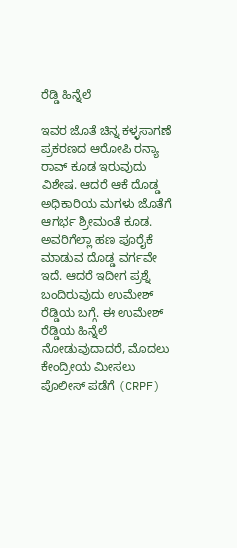ರೆಡ್ಡಿ ಹಿನ್ನೆಲೆ

ಇವರ ಜೊತೆ ಚಿನ್ನ ಕಳ್ಳಸಾಗಣೆ ಪ್ರಕರಣದ ಆರೋಪಿ ರನ್ಯಾ ರಾವ್ ಕೂಡ ಇರುವುದು ವಿಶೇಷ. ಆದರೆ ಆಕೆ ದೊಡ್ಡ ಅಧಿಕಾರಿಯ ಮಗಳು ಜೊತೆಗೆ ಆಗರ್ಭ ಶ್ರೀಮಂತೆ ಕೂಡ. ಅವರಿಗೆಲ್ಲಾ ಹಣ ಪೂರೈಕೆ ಮಾಡುವ ದೊಡ್ಡ ವರ್ಗವೇ ಇದೆ. ಆದರೆ ಇದೀಗ ಪ್ರಶ್ನೆ ಬಂದಿರುವುದು ಉಮೇಶ್ ರೆಡ್ಡಿಯ ಬಗ್ಗೆ. ಈ ಉಮೇಶ್ ರೆಡ್ಡಿಯ ಹಿನ್ನೆಲೆ ನೋಡುವುದಾದರೆ, ಮೊದಲು ಕೇಂದ್ರೀಯ ಮೀಸಲು ಪೊಲೀಸ್ ಪಡೆಗೆ (CRPF)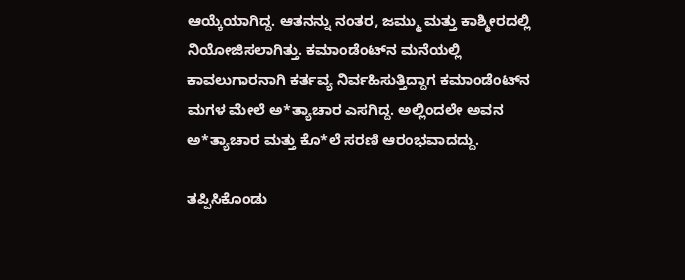ಆಯ್ಕೆಯಾಗಿದ್ದ. ಆತನನ್ನು ನಂತರ, ಜಮ್ಮು ಮತ್ತು ಕಾಶ್ಮೀರದಲ್ಲಿ ನಿಯೋಜಿಸಲಾಗಿತ್ತು. ಕಮಾಂಡೆಂಟ್‌ನ ಮನೆಯಲ್ಲಿ ಕಾವಲುಗಾರನಾಗಿ ಕರ್ತವ್ಯ ನಿರ್ವಹಿಸುತ್ತಿದ್ದಾಗ ಕಮಾಂಡೆಂಟ್‌ನ ಮಗಳ ಮೇಲೆ ಅ*ತ್ಯಾಚಾರ ಎಸಗಿದ್ದ. ಅಲ್ಲಿಂದಲೇ ಅವನ ಅ*ತ್ಯಾಚಾರ ಮತ್ತು ಕೊ*ಲೆ ಸರಣಿ ಆರಂಭವಾದದ್ದು.

ತಪ್ಪಿಸಿಕೊಂಡು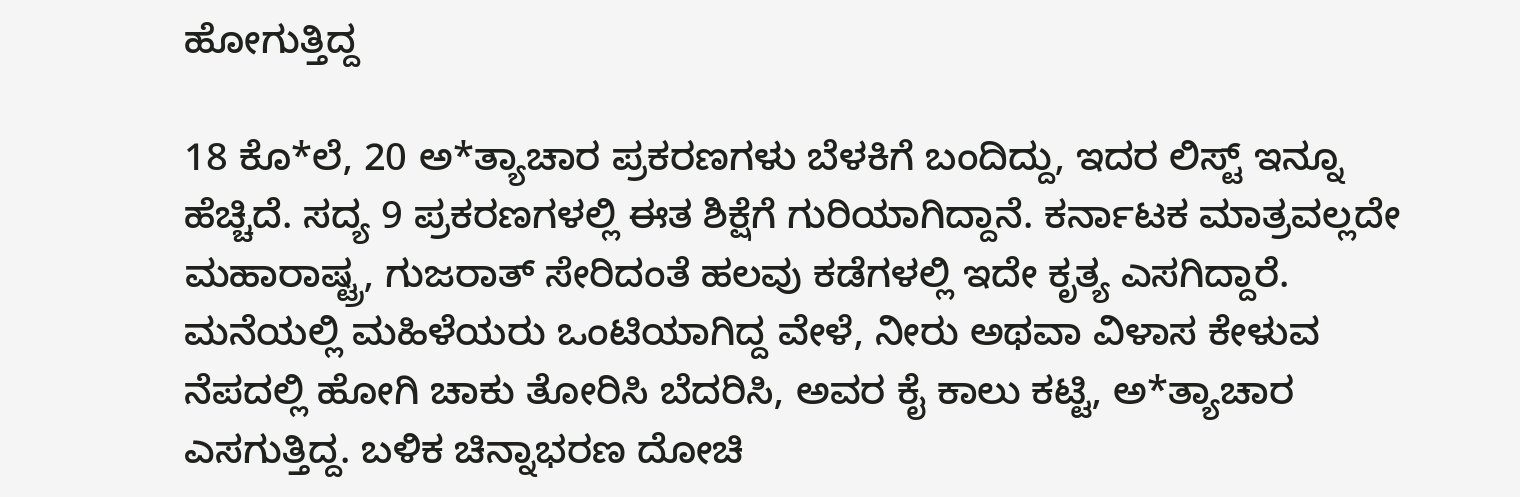ಹೋಗುತ್ತಿದ್ದ

18 ಕೊ*ಲೆ, 20 ಅ*ತ್ಯಾಚಾರ ಪ್ರಕರಣಗಳು ಬೆಳಕಿಗೆ ಬಂದಿದ್ದು, ಇದರ ಲಿಸ್ಟ್ ಇನ್ನೂ ಹೆಚ್ಚಿದೆ. ಸದ್ಯ 9 ಪ್ರಕರಣಗಳಲ್ಲಿ ಈತ ಶಿಕ್ಷೆಗೆ ಗುರಿಯಾಗಿದ್ದಾನೆ. ಕರ್ನಾಟಕ ಮಾತ್ರವಲ್ಲದೇ ಮಹಾರಾಷ್ಟ್ರ, ಗುಜರಾತ್‌ ಸೇರಿದಂತೆ ಹಲವು ಕಡೆಗಳಲ್ಲಿ ಇದೇ ಕೃತ್ಯ ಎಸಗಿದ್ದಾರೆ. ಮನೆಯಲ್ಲಿ ಮಹಿಳೆಯರು ಒಂಟಿಯಾಗಿದ್ದ ವೇಳೆ, ನೀರು ಅಥವಾ ವಿಳಾಸ ಕೇಳುವ ನೆಪದಲ್ಲಿ ಹೋಗಿ ಚಾಕು ತೋರಿಸಿ ಬೆದರಿಸಿ, ಅವರ ಕೈ ಕಾಲು ಕಟ್ಟಿ, ಅ*ತ್ಯಾಚಾರ ಎಸಗುತ್ತಿದ್ದ. ಬಳಿಕ ಚಿನ್ನಾಭರಣ ದೋಚಿ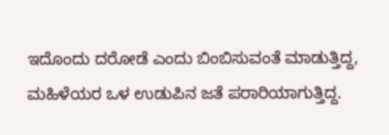ಇದೊಂದು ದರೋಡೆ ಎಂದು ಬಿಂಬಿಸುವಂತೆ ಮಾಡುತ್ತಿದ್ದ, ಮಹಿಳೆಯರ ಒಳ ಉಡುಪಿನ ಜತೆ ಪರಾರಿಯಾಗುತ್ತಿದ್ದ.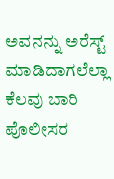ಅವನನ್ನು ಅರೆಸ್ಟ್ ಮಾಡಿದಾಗಲೆಲ್ಲಾ ಕೆಲವು ಬಾರಿ ಪೊಲೀಸರ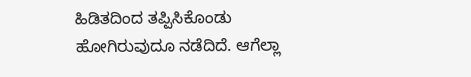ಹಿಡಿತದಿಂದ ತಪ್ಪಿಸಿಕೊಂಡು ಹೋಗಿರುವುದೂ ನಡೆದಿದೆ. ಆಗೆಲ್ಲಾ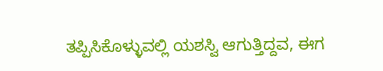ತಪ್ಪಿಸಿಕೊಳ್ಳುವಲ್ಲಿ ಯಶಸ್ವಿ ಆಗುತ್ತಿದ್ದವ, ಈಗ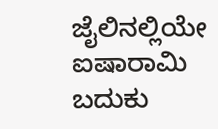ಜೈಲಿನಲ್ಲಿಯೇ ಐಷಾರಾಮಿ ಬದುಕು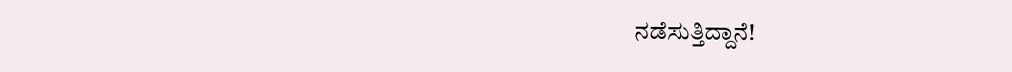ನಡೆಸುತ್ತಿದ್ದಾನೆ!